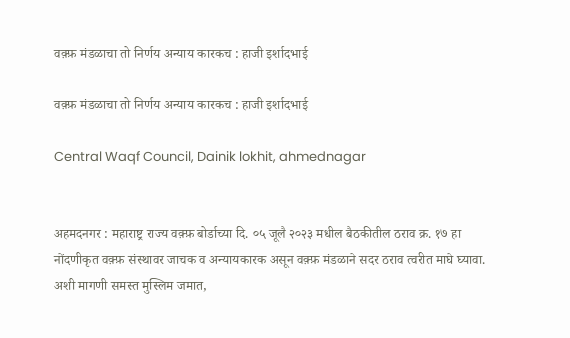वक़्फ़ मंडळाचा तो निर्णय अन्याय कारकच : हाजी इर्शादभाई

वक़्फ़ मंडळाचा तो निर्णय अन्याय कारकच : हाजी इर्शादभाई

Central Waqf Council, Dainik lokhit, ahmednagar


अहमदनगर : महाराष्ट्र राज्य वक़्फ़ बोर्डाच्या दि. ०५ जूलै २०२३ मधील बैठकीतील ठराव क्र. १७ हा नोंदणीकृत वक़्फ़ संस्थावर जाचक व अन्यायकारक असून वक़्फ़ मंडळाने सदर ठराव त्वरीत माघे घ्यावा. अशी मागणी समस्त मुस्लिम जमात,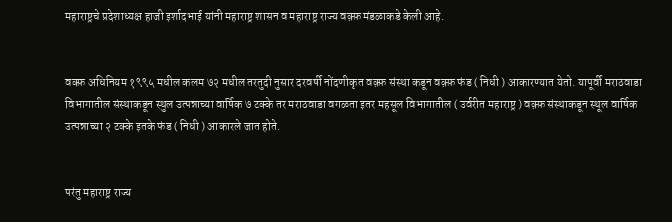महाराष्ट्रचे प्रदेशाध्यक्ष हाजी इर्शादभाई यांनी महाराष्ट्र शासन व महाराष्ट्र राज्य वक़्फ़ मंडळाकडे केली आहे.


वक्फ़ अधिनियम १९९५ मधील कलम ७२ मधील तरतुदी नुसार दरवर्षी नोंदणीकृत वक़्फ़ संस्था कडून वक़्फ़ फंड ( निधी ) आकारण्यात येतो. यापूर्वी मराठवाडा विभागातील संस्थाकडून स्थुल उत्पन्नाच्या वार्षिक ७ टक्के तर मराठवाडा वगळता इतर महसूल विभागातील ( उर्वरीत महाराष्ट्र ) वक़्फ़ संस्थाकडून स्थूल वार्षिक उत्पन्नाच्या २ टक्के इतके फंड ( निधी ) आकारले जात होते.


परंतु महाराष्ट्र राज्य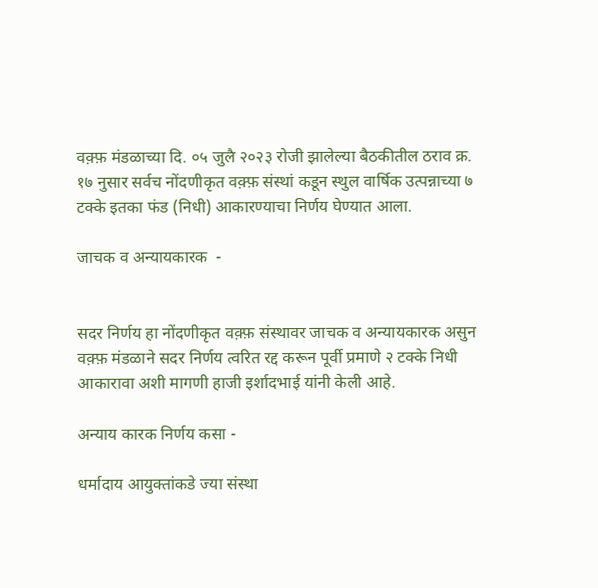वक़्फ़ मंडळाच्या दि. ०५ जुलै २०२३ रोजी झालेल्या बैठकीतील ठराव क्र. १७ नुसार सर्वच नोंदणीकृत वक़्फ़ संस्थां कडून स्थुल वार्षिक उत्पन्नाच्या ७ टक्के इतका फंड (निधी) आकारण्याचा निर्णय घेण्यात आला.

जाचक व अन्यायकारक  -


सदर निर्णय हा नोंदणीकृत वक़्फ़ संस्थावर जाचक व अन्यायकारक असुन वक़्फ़ मंडळाने सदर निर्णय त्वरित रद्द करून पूर्वी प्रमाणे २ टक्के निधी आकारावा अशी मागणी हाजी इर्शादभाई यांनी केली आहे.

अन्याय कारक निर्णय कसा -

धर्मादाय आयुक्तांकडे ज्या संस्था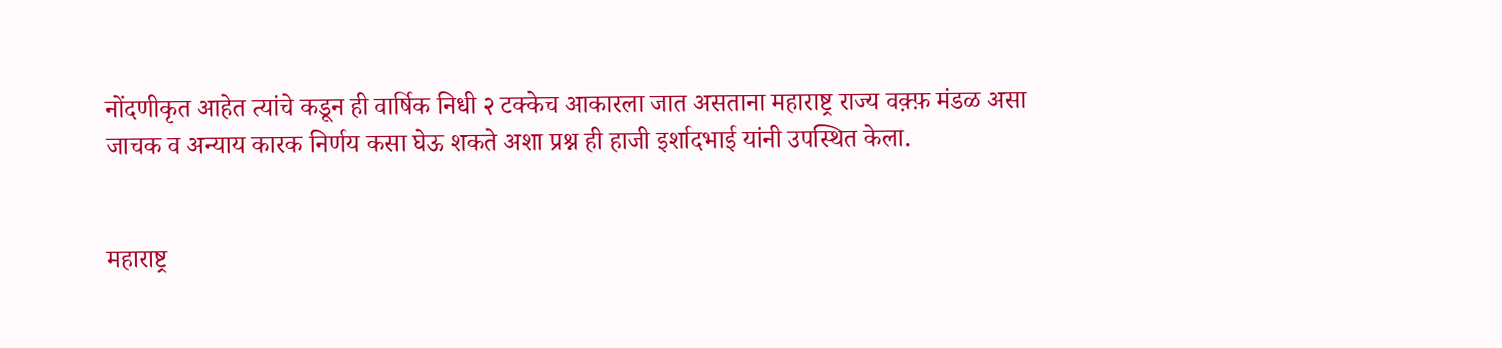नोंदणीकृत आहेत त्यांचे कडून ही वार्षिक निधी २ टक्केच आकारला जात असताना महाराष्ट्र राज्य वक़्फ़ मंडळ असा जाचक व अन्याय कारक निर्णय कसा घेऊ शकते अशा प्रश्न ही हाजी इर्शादभाई यांनी उपस्थित केला.


महाराष्ट्र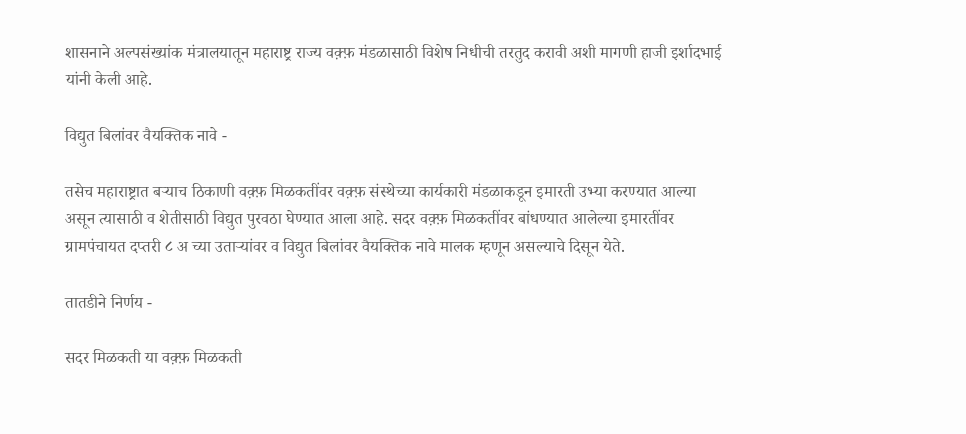शासनाने अल्पसंख्यांक मंत्रालयातून महाराष्ट्र राज्य वक़्फ़ मंडळासाठी विशेष निधीची तरतुद करावी अशी मागणी हाजी इर्शादभाई यांनी केली आहे.

विद्युत बिलांवर वैयक्तिक नावे -

तसेच महाराष्ट्रात बऱ्याच ठिकाणी वक़्फ़ मिळकतींवर वक़्फ़ संस्थेच्या कार्यकारी मंडळाकडून इमारती उभ्या करण्यात आल्या असून त्यासाठी व शेतीसाठी विद्युत पुरवठा घेण्यात आला आहे. सदर वक़्फ़ मिळकतींवर बांधण्यात आलेल्या इमारतींवर ग्रामपंचायत दप्तरी ८ अ च्या उताऱ्यांवर व विद्युत बिलांवर वैयक्तिक नावे मालक म्हणून असल्याचे दिसून येते.

तातडीने निर्णय -

सदर मिळकती या वक़्फ़ मिळकती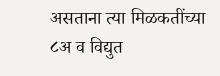असताना त्या मिळकतींच्या ८अ व विद्युत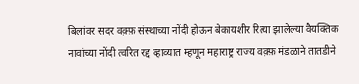बिलांवर सदर वक़्फ़ संस्थाच्या नोंदी होऊन बेकायशीर रित्या झालेल्या वैयक्तिक नावांच्या नोंदी त्वरित रद्द व्हाव्यात म्हणून महाराष्ट्र राज्य वक़्फ़ मंडळाने तातडीने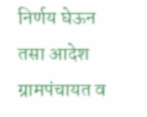निर्णय घेऊन तसा आदेश ग्रामपंचायत व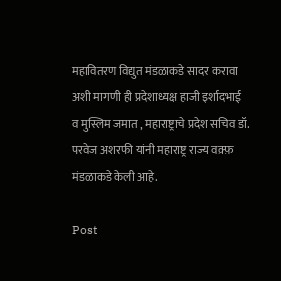महावितरण विद्युत मंडळाकडे सादर करावा अशी मागणी ही प्रदेशाध्यक्ष हाजी इर्शादभाई व मुस्लिम जमात , महाराष्ट्राचे प्रदेश सचिव डॉ. परवेज अशरफी यांनी महाराष्ट्र राज्य वक़्फ़ मंडळाकडे केली आहे.

Post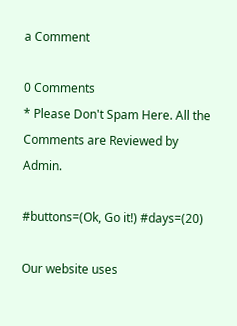a Comment

0 Comments
* Please Don't Spam Here. All the Comments are Reviewed by Admin.

#buttons=(Ok, Go it!) #days=(20)

Our website uses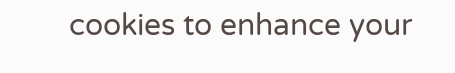cookies to enhance your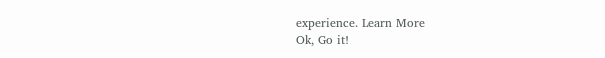experience. Learn More
Ok, Go it!